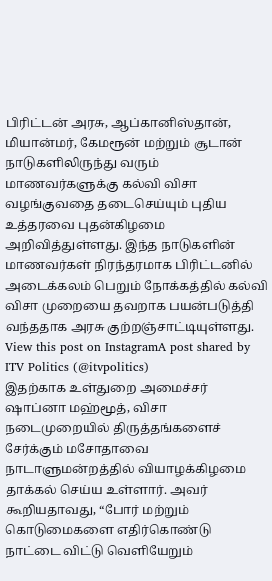பிரிட்டன் அரசு, ஆப்கானிஸ்தான், மியான்மர், கேமரூன் மற்றும் சூடான் நாடுகளிலிருந்து வரும் மாணவர்களுக்கு கல்வி விசா வழங்குவதை தடைசெய்யும் புதிய உத்தரவை புதன்கிழமை அறிவித்துள்ளது. இந்த நாடுகளின் மாணவர்கள் நிரந்தரமாக பிரிட்டனில் அடைக்கலம் பெறும் நோக்கத்தில் கல்வி விசா முறையை தவறாக பயன்படுத்தி வந்ததாக அரசு குற்றஞ்சாட்டியுள்ளது.
View this post on InstagramA post shared by ITV Politics (@itvpolitics)
இதற்காக உள்துறை அமைச்சர் ஷாப்னா மஹ்மூத், விசா நடைமுறையில் திருத்தங்களைச் சேர்க்கும் மசோதாவை நாடாளுமன்றத்தில் வியாழக்கிழமை தாக்கல் செய்ய உள்ளார். அவர் கூறியதாவது, “போர் மற்றும் கொடுமைகளை எதிர்கொண்டு நாட்டை விட்டு வெளியேறும்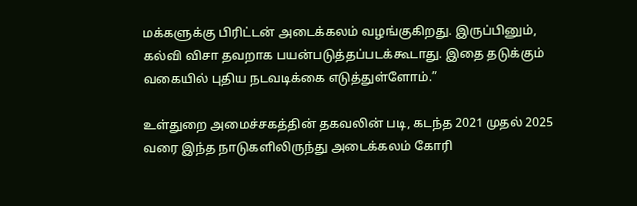மக்களுக்கு பிரிட்டன் அடைக்கலம் வழங்குகிறது. இருப்பினும், கல்வி விசா தவறாக பயன்படுத்தப்படக்கூடாது. இதை தடுக்கும் வகையில் புதிய நடவடிக்கை எடுத்துள்ளோம்.”

உள்துறை அமைச்சகத்தின் தகவலின் படி, கடந்த 2021 முதல் 2025 வரை இந்த நாடுகளிலிருந்து அடைக்கலம் கோரி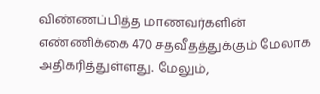விண்ணப்பித்த மாணவர்களின் எண்ணிக்கை 470 சதவீதத்துக்கும் மேலாக அதிகரித்துள்ளது. மேலும்,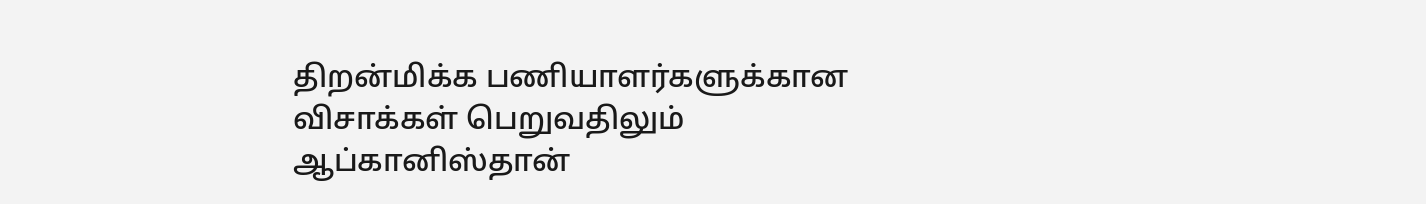திறன்மிக்க பணியாளர்களுக்கான விசாக்கள் பெறுவதிலும் ஆப்கானிஸ்தான்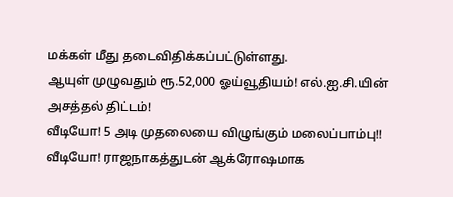மக்கள் மீது தடைவிதிக்கப்பட்டுள்ளது.
ஆயுள் முழுவதும் ரூ.52,000 ஓய்வூதியம்! எல்.ஐ.சி.யின் அசத்தல் திட்டம்!
வீடியோ! 5 அடி முதலையை விழுங்கும் மலைப்பாம்பு!!
வீடியோ! ராஜநாகத்துடன் ஆக்ரோஷமாக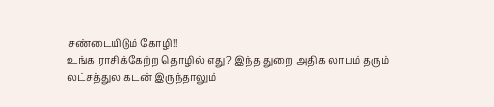சண்டையிடும் கோழி!!
உங்க ராசிக்கேற்ற தொழில் எது? இந்த துறை அதிக லாபம் தரும்
லட்சத்துல கடன் இருந்தாலும்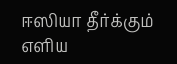ஈஸியா தீர்க்கும் எளிய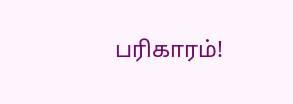பரிகாரம்!